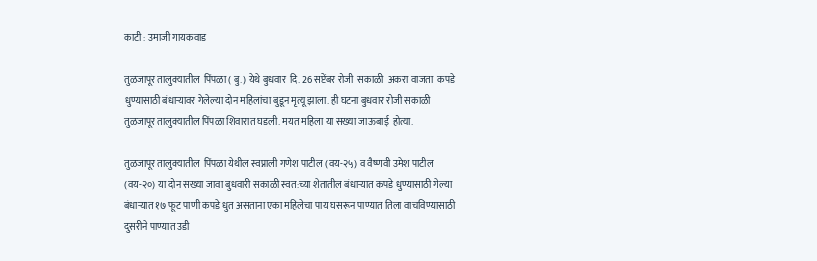काटी : उमाजी गायकवाड

तुळजापूर तालुक्यातील  पिंपळा ( बु.) येथे बुधवार  दि. 26 सप्टेंबर रोजी  सकाळी  अकरा वाजता  कपडे धुण्यासाठी बंधाऱ्यावर गेलेल्या दोन महिलांचा बुडून मृत्यू झाला. ही घटना बुधवार रोजी सकाळी तुळजापूर तालुक्यातील पिंपळा शिवारात घडली. मयत महिला या सख्या जाऊबाई  होत्या.

तुळजापूर तालुक्यातील  पिंपळा येथील स्वप्नाली गणेश पाटील (वय-२५) व वैष्णवी उमेश पाटील (वय-२०) या दोन सख्या जावा बुधवारी सकाळी स्वत:च्या शेतातील बंधाऱ्यात कपडे धुण्यासाठी गेल्या बंधाऱ्यात १७ फूट पाणी कपडे धुत असताना एका महिलेचा पाय घसरून पाण्यात तिला वाचविण्यासाठी दुसरीने पाण्यात उडी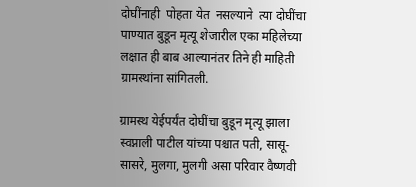दोघींनाही  पोहता येत  नसल्याने  त्या दोघींचा पाण्यात बुडून मृत्यू शेजारील एका महिलेच्या लक्षात ही बाब आल्यानंतर तिने ही माहिती ग्रामस्थांना सांगितली.

ग्रामस्थ येईपर्यंत दोघींचा बुडून मृत्यू झाला स्वप्नाली पाटील यांच्या पश्चात पती, सासू-सासरे, मुलगा, मुलगी असा परिवार वैष्णवी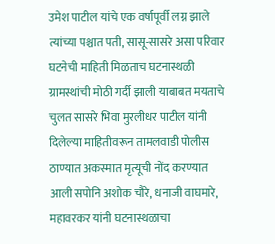उमेश पाटील यांचे एक वर्षापूर्वी लग्न झाले त्यांच्या पश्चात पती, सासू-सासरे असा परिवार घटनेची माहिती मिळताच घटनास्थळी ग्रामस्थांची मोठी गर्दी झाली याबाबत मयताचे चुलत सासरे भिवा मुरलीधर पाटील यांनी दिलेल्या माहितीवरून तामलवाडी पोलीस ठाण्यात अकस्मात मृत्यूची नोंद करण्यात आली सपोनि अशोक चौरे, धनाजी वाघमारे, महावरकर यांनी घटनास्थळाचा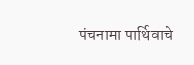पंचनामा पार्थिवाचे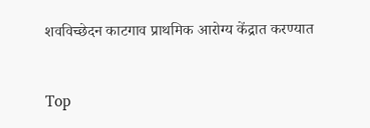शवविच्छेदन काटगाव प्राथमिक आरोग्य केंद्रात करण्यात


Top